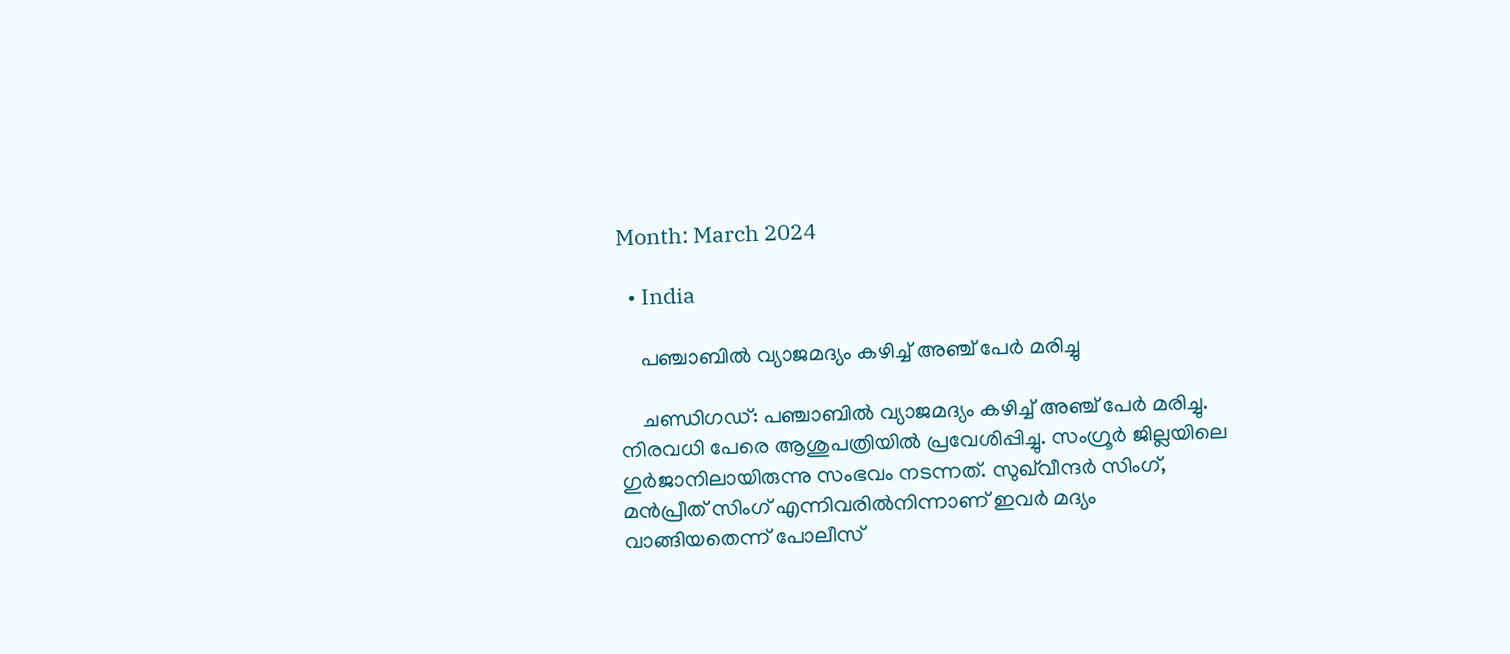Month: March 2024

  • India

    പഞ്ചാബില്‍ വ്യാജമദ്യം കഴിച്ച്‌ അഞ്ച് പേര്‍ മരിച്ചു

    ചണ്ഡിഗഡ്: പഞ്ചാബില്‍ വ്യാജമദ്യം കഴിച്ച്‌ അഞ്ച് പേർ മരിച്ചു. നിരവധി പേരെ ആശുപത്രിയില്‍ പ്രവേശിപ്പിച്ചു. സംഗ്രൂർ ജില്ലയിലെ ഗുർജാനിലായിരുന്നു സംഭവം നടന്നത്. സുഖ്‌വീന്ദർ സിംഗ്, മൻപ്രീത് സിംഗ് എന്നിവരില്‍നിന്നാണ് ഇവർ മദ്യം വാങ്ങിയതെന്ന് പോലീസ്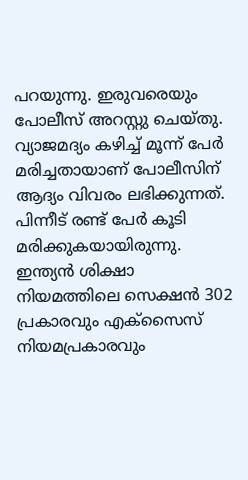പറയുന്നു. ഇരുവരെയും പോലീസ് അറസ്റ്റു ചെയ്തു. വ്യാജമദ്യം കഴിച്ച്‌ മൂന്ന് പേർ മരിച്ചതായാണ് പോലീസിന് ആദ്യം വിവരം ലഭിക്കുന്നത്. പിന്നീട് രണ്ട് പേർ കൂടി മരിക്കുകയായിരുന്നു. ഇന്ത്യൻ ശിക്ഷാ നിയമത്തിലെ സെക്ഷൻ 302 പ്രകാരവും എക്സൈസ് നിയമപ്രകാരവും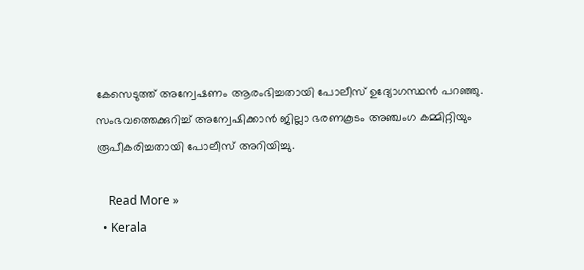കേസെടുത്ത് അന്വേഷണം ആരംഭിച്ചതായി പോലീസ് ഉദ്യോഗസ്ഥൻ പറഞ്ഞു. സംഭവത്തെക്കുറിച്ച്‌ അന്വേഷിക്കാൻ ജില്ലാ ഭരണകൂടം അഞ്ചംഗ കമ്മിറ്റിയും രൂപീകരിച്ചതായി പോലീസ് അറിയിച്ചു.

    Read More »
  • Kerala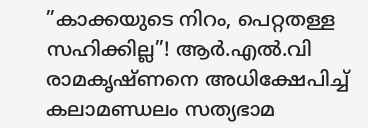”കാക്കയുടെ നിറം, പെറ്റതള്ള സഹിക്കില്ല”! ആര്‍.എല്‍.വി രാമകൃഷ്ണനെ അധിക്ഷേപിച്ച് കലാമണ്ഡലം സത്യഭാമ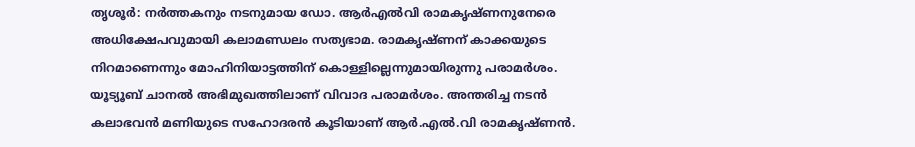തൃശൂര്‍: നര്‍ത്തകനും നടനുമായ ഡോ. ആര്‍എല്‍വി രാമകൃഷ്ണനുനേരെ അധിക്ഷേപവുമായി കലാമണ്ഡലം സത്യഭാമ. രാമകൃഷ്ണന് കാക്കയുടെ നിറമാണെന്നും മോഹിനിയാട്ടത്തിന് കൊള്ളില്ലെന്നുമായിരുന്നു പരാമര്‍ശം. യൂട്യൂബ് ചാനല്‍ അഭിമുഖത്തിലാണ് വിവാദ പരാമര്‍ശം. അന്തരിച്ച നടന്‍ കലാഭവന്‍ മണിയുടെ സഹോദരന്‍ കൂടിയാണ് ആര്‍.എല്‍.വി രാമകൃഷ്ണന്‍.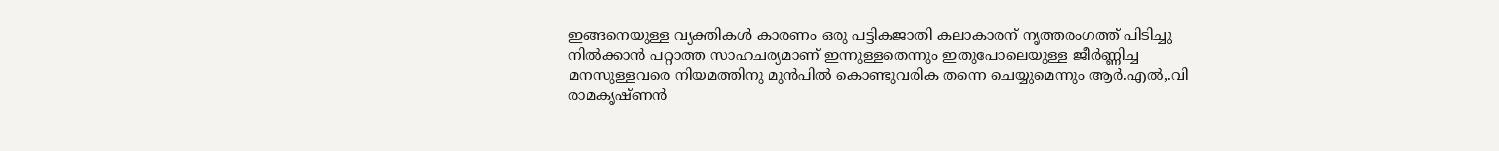ഇങ്ങനെയുള്ള വ്യക്തികള്‍ കാരണം ഒരു പട്ടികജാതി കലാകാരന് നൃത്തരംഗത്ത് പിടിച്ചു നില്‍ക്കാന്‍ പറ്റാത്ത സാഹചര്യമാണ് ഇന്നുള്ളതെന്നും ഇതുപോലെയുള്ള ജീര്‍ണ്ണിച്ച മനസുള്ളവരെ നിയമത്തിനു മുന്‍പില്‍ കൊണ്ടുവരിക തന്നെ ചെയ്യുമെന്നും ആര്‍.എല്‍,.വി രാമകൃഷ്ണന്‍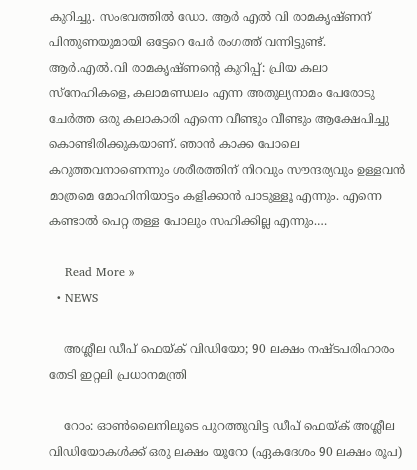കുറിച്ചു. സംഭവത്തില്‍ ഡോ. ആര്‍ എല്‍ വി രാമകൃഷ്ണന് പിന്തുണയുമായി ഒട്ടേറെ പേര്‍ രംഗത്ത് വന്നിട്ടുണ്ട്. ആര്‍.എല്‍.വി രാമകൃഷ്ണന്റെ കുറിപ്പ്: പ്രിയ കലാ സ്നേഹികളെ, കലാമണ്ഡലം എന്ന അതുല്യനാമം പേരോടു ചേര്‍ത്ത ഒരു കലാകാരി എന്നെ വീണ്ടും വീണ്ടും ആക്ഷേപിച്ചു കൊണ്ടിരിക്കുകയാണ്. ഞാന്‍ കാക്ക പോലെ കറുത്തവനാണെന്നും ശരീരത്തിന് നിറവും സൗന്ദര്യവും ഉള്ളവന്‍ മാത്രമെ മോഹിനിയാട്ടം കളിക്കാന്‍ പാടുള്ളൂ എന്നും. എന്നെ കണ്ടാല്‍ പെറ്റ തള്ള പോലും സഹിക്കില്ല എന്നും.…

    Read More »
  • NEWS

    അശ്ലീല ഡീപ് ഫെയ്ക് വിഡിയോ; 90 ലക്ഷം നഷ്ടപരിഹാരം തേടി ഇറ്റലി പ്രധാനമന്ത്രി

    റോം: ഓണ്‍ലൈനിലൂടെ പുറത്തുവിട്ട ഡീപ് ഫെയ്ക് അശ്ലീല വിഡിയോകള്‍ക്ക് ഒരു ലക്ഷം യൂറോ (ഏകദേശം 90 ലക്ഷം രൂപ)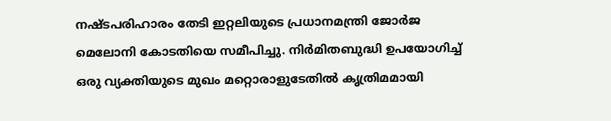നഷ്ടപരിഹാരം തേടി ഇറ്റലിയുടെ പ്രധാനമന്ത്രി ജോര്‍ജ മെലോനി കോടതിയെ സമീപിച്ചു. നിര്‍മിതബുദ്ധി ഉപയോഗിച്ച് ഒരു വ്യക്തിയുടെ മുഖം മറ്റൊരാളുടേതില്‍ കൃത്രിമമായി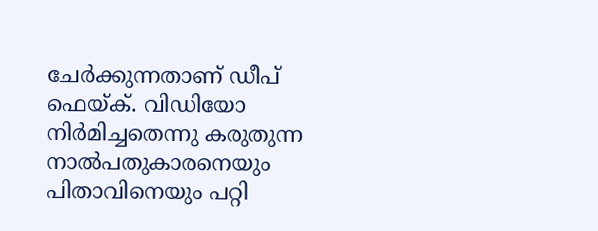ചേര്‍ക്കുന്നതാണ് ഡീപ് ഫെയ്ക്. വിഡിയോ നിര്‍മിച്ചതെന്നു കരുതുന്ന നാല്‍പതുകാരനെയും പിതാവിനെയും പറ്റി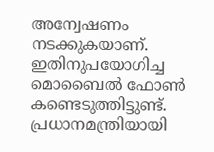അന്വേഷണം നടക്കുകയാണ്. ഇതിനുപയോഗിച്ച മൊബൈല്‍ ഫോണ്‍ കണ്ടെടുത്തിട്ടുണ്ട്. പ്രധാനമന്ത്രിയായി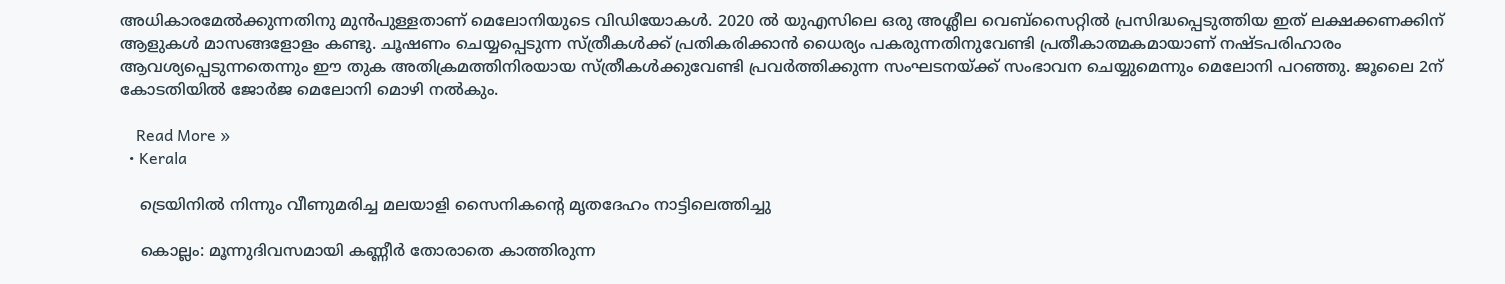അധികാരമേല്‍ക്കുന്നതിനു മുന്‍പുള്ളതാണ് മെലോനിയുടെ വിഡിയോകള്‍. 2020 ല്‍ യുഎസിലെ ഒരു അശ്ലീല വെബ്‌സൈറ്റില്‍ പ്രസിദ്ധപ്പെടുത്തിയ ഇത് ലക്ഷക്കണക്കിന് ആളുകള്‍ മാസങ്ങളോളം കണ്ടു. ചൂഷണം ചെയ്യപ്പെടുന്ന സ്ത്രീകള്‍ക്ക് പ്രതികരിക്കാന്‍ ധൈര്യം പകരുന്നതിനുവേണ്ടി പ്രതീകാത്മകമായാണ് നഷ്ടപരിഹാരം ആവശ്യപ്പെടുന്നതെന്നും ഈ തുക അതിക്രമത്തിനിരയായ സ്ത്രീകള്‍ക്കുവേണ്ടി പ്രവര്‍ത്തിക്കുന്ന സംഘടനയ്ക്ക് സംഭാവന ചെയ്യുമെന്നും മെലോനി പറഞ്ഞു. ജൂലൈ 2ന് കോടതിയില്‍ ജോര്‍ജ മെലോനി മൊഴി നല്‍കും.

    Read More »
  • Kerala

    ട്രെയിനിൽ നിന്നും വീണുമരിച്ച മലയാളി സൈനികന്റെ മൃതദേഹം നാട്ടിലെത്തിച്ചു

    കൊല്ലം: മൂന്നുദിവസമായി കണ്ണീർ തോരാതെ കാത്തിരുന്ന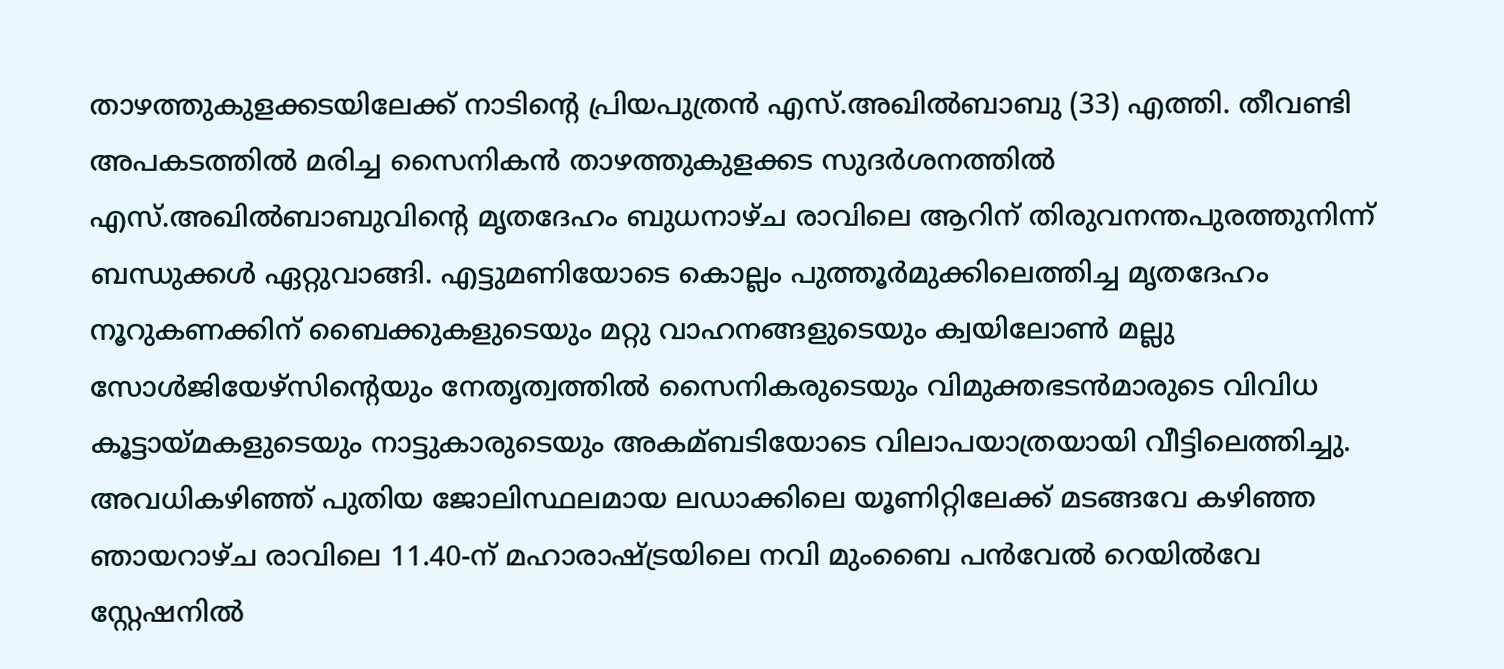താഴത്തുകുളക്കടയിലേക്ക് നാടിന്റെ പ്രിയപുത്രൻ എസ്.അഖില്‍ബാബു (33) എത്തി. തീവണ്ടി അപകടത്തില്‍ മരിച്ച സൈനികൻ താഴത്തുകുളക്കട സുദർശനത്തില്‍ എസ്.അഖില്‍ബാബുവിന്റെ മൃതദേഹം ബുധനാഴ്ച രാവിലെ ആറിന് തിരുവനന്തപുരത്തുനിന്ന് ബന്ധുക്കള്‍ ഏറ്റുവാങ്ങി. എട്ടുമണിയോടെ കൊല്ലം പുത്തൂർമുക്കിലെത്തിച്ച മൃതദേഹം നൂറുകണക്കിന് ബൈക്കുകളുടെയും മറ്റു വാഹനങ്ങളുടെയും ക്വയിലോണ്‍ മല്ലു സോള്‍ജിയേഴ്സിന്റെയും നേതൃത്വത്തില്‍ സൈനികരുടെയും വിമുക്തഭടൻമാരുടെ വിവിധ കൂട്ടായ്മകളുടെയും നാട്ടുകാരുടെയും അകമ്ബടിയോടെ വിലാപയാത്രയായി വീട്ടിലെത്തിച്ചു. അവധികഴിഞ്ഞ് പുതിയ ജോലിസ്ഥലമായ ലഡാക്കിലെ യൂണിറ്റിലേക്ക് മടങ്ങവേ കഴിഞ്ഞ ഞായറാഴ്ച രാവിലെ 11.40-ന് മഹാരാഷ്ട്രയിലെ നവി മുംബൈ പൻവേല്‍ റെയില്‍വേ സ്റ്റേഷനില്‍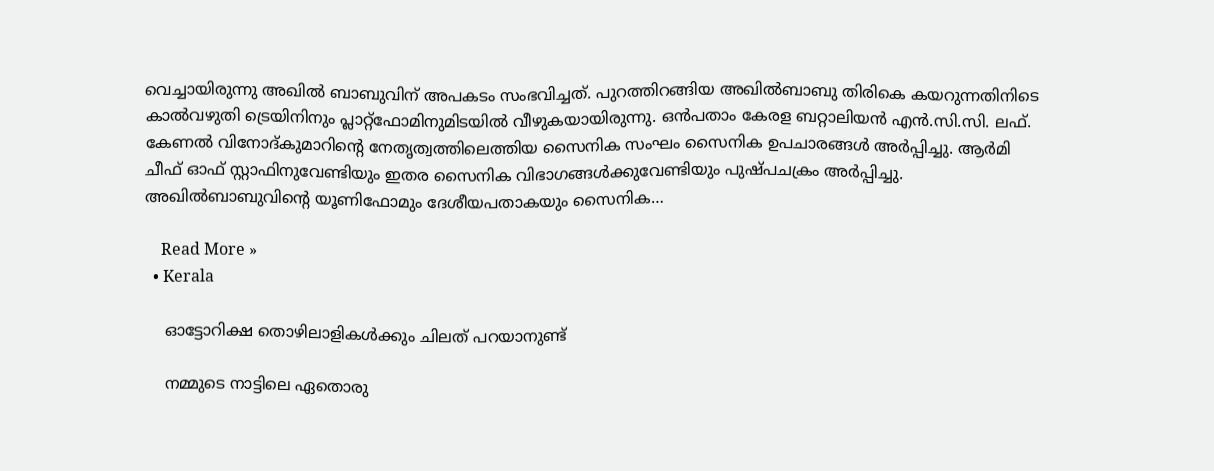വെച്ചായിരുന്നു അഖിൽ ബാബുവിന് അപകടം സംഭവിച്ചത്. പുറത്തിറങ്ങിയ അഖില്‍ബാബു തിരികെ കയറുന്നതിനിടെ കാല്‍വഴുതി ട്രെയിനിനും പ്ലാറ്റ്ഫോമിനുമിടയില്‍ വീഴുകയായിരുന്നു. ഒൻപതാം കേരള ബറ്റാലിയൻ എൻ.സി.സി. ലഫ്. കേണല്‍ വിനോദ്കുമാറിന്റെ നേതൃത്വത്തിലെത്തിയ സൈനിക സംഘം സൈനിക ഉപചാരങ്ങള്‍ അർപ്പിച്ചു. ആർമി ചീഫ് ഓഫ് സ്റ്റാഫിനുവേണ്ടിയും ഇതര സൈനിക വിഭാഗങ്ങള്‍ക്കുവേണ്ടിയും പുഷ്പചക്രം അർപ്പിച്ചു. അഖില്‍ബാബുവിന്റെ യൂണിഫോമും ദേശീയപതാകയും സൈനിക…

    Read More »
  • Kerala

    ഓട്ടോറിക്ഷ തൊഴിലാളികൾക്കും ചിലത് പറയാനുണ്ട്

    നമ്മുടെ നാട്ടിലെ ഏതൊരു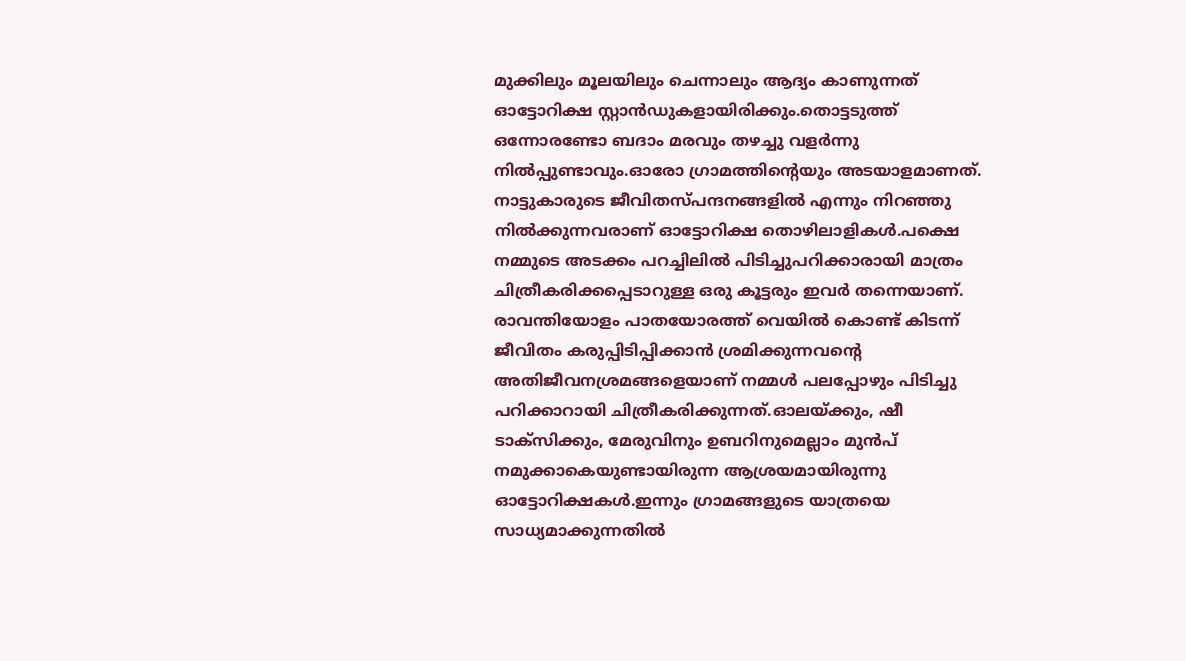മുക്കിലും മൂലയിലും ചെന്നാലും ആദ്യം കാണുന്നത് ഓട്ടോറിക്ഷ സ്റ്റാൻഡുകളായിരിക്കും.തൊട്ടടുത്ത് ഒന്നോരണ്ടോ ബദാം മരവും തഴച്ചു വളർന്നു നിൽപ്പുണ്ടാവും.ഓരോ ഗ്രാമത്തിന്റെയും അടയാളമാണത്. നാട്ടുകാരുടെ ജീവിതസ്പന്ദനങ്ങളിൽ എന്നും നിറഞ്ഞു നിൽക്കുന്നവരാണ് ഓട്ടോറിക്ഷ തൊഴിലാളികൾ.പക്ഷെ നമ്മുടെ അടക്കം പറച്ചിലിൽ പിടിച്ചുപറിക്കാരായി മാത്രം ചിത്രീകരിക്കപ്പെടാറുള്ള ഒരു കൂട്ടരും ഇവർ തന്നെയാണ്. രാവന്തിയോളം പാതയോരത്ത് വെയിൽ കൊണ്ട് കിടന്ന് ജീവിതം കരുപ്പിടിപ്പിക്കാൻ ശ്രമിക്കുന്നവന്റെ അതിജീവനശ്രമങ്ങളെയാണ് നമ്മൾ പലപ്പോഴും പിടിച്ചു പറിക്കാറായി ചിത്രീകരിക്കുന്നത്.ഓലയ്ക്കും, ഷീ ടാക്‌സിക്കും, മേരുവിനും ഉബറിനുമെല്ലാം മുൻപ് നമുക്കാകെയുണ്ടായിരുന്ന ആശ്രയമായിരുന്നു ഓട്ടോറിക്ഷകൾ.ഇന്നും ഗ്രാമങ്ങളുടെ യാത്രയെ സാധ്യമാക്കുന്നതിൽ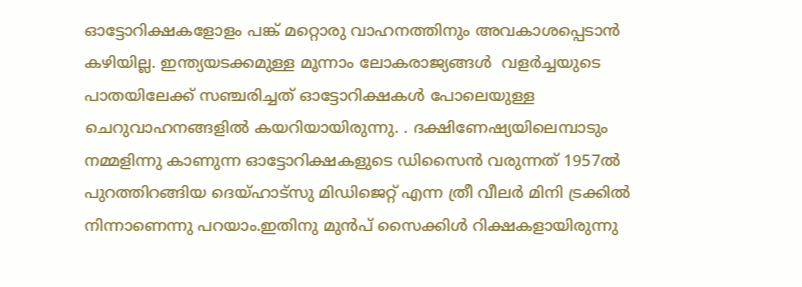ഓട്ടോറിക്ഷകളോളം പങ്ക് മറ്റൊരു വാഹനത്തിനും അവകാശപ്പെടാൻ കഴിയില്ല. ഇന്ത്യയടക്കമുള്ള മൂന്നാം ലോകരാജ്യങ്ങൾ ‍ വളർച്ചയുടെ പാതയിലേക്ക് സഞ്ചരിച്ചത് ഓട്ടോറിക്ഷകൾ പോലെയുള്ള ചെറുവാഹനങ്ങളിൽ‍ കയറിയായിരുന്നു. . ദക്ഷിണേഷ്യയിലെമ്പാടും നമ്മളിന്നു കാണുന്ന ഓട്ടോറിക്ഷകളുടെ ഡിസൈൻ വരുന്നത് 1957ൽ‍ പുറത്തിറങ്ങിയ ദെയ്ഹാട്‌സു മിഡിജെറ്റ് എന്ന ത്രീ വീലർ മിനി ട്രക്കിൽ‍ നിന്നാണെന്നു പറയാം.ഇതിനു മുൻപ് സൈക്കിൾ റിക്ഷകളായിരുന്നു ‍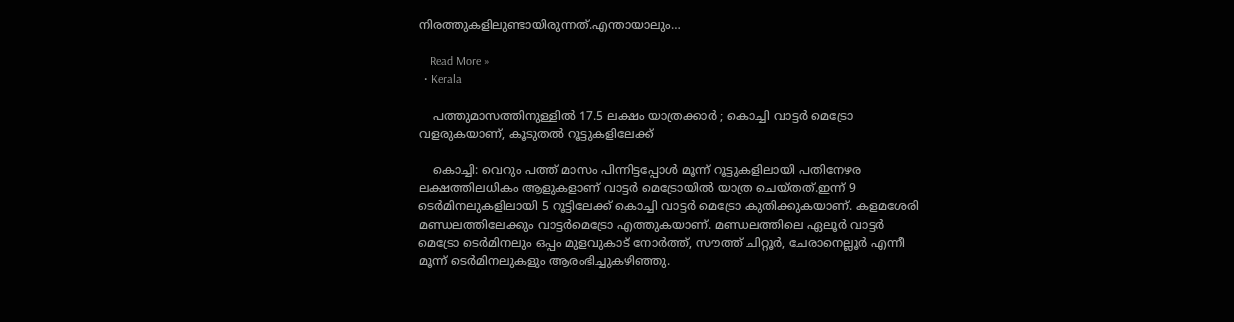നിരത്തുകളിലുണ്ടായിരുന്നത്.എന്തായാലും…

    Read More »
  • Kerala

    പത്തുമാസത്തിനുള്ളിൽ 17.5 ലക്ഷം യാത്രക്കാർ ; കൊച്ചി വാട്ടര്‍ മെട്രോ വളരുകയാണ്, കൂടുതൽ റൂട്ടുകളിലേക്ക്

    കൊച്ചി: വെറും പത്ത് മാസം പിന്നിട്ടപ്പോള്‍ മൂന്ന് റൂട്ടുകളിലായി പതിനേഴര ലക്ഷത്തിലധികം ആളുകളാണ് വാട്ടർ മെട്രോയില്‍ യാത്ര ചെയ്തത്.ഇന്ന് 9 ടെര്‍മിനലുകളിലായി 5 റൂട്ടിലേക്ക് കൊച്ചി വാട്ടര്‍ മെട്രോ കുതിക്കുകയാണ്. കളമശേരി മണ്ഡലത്തിലേക്കും വാട്ടര്‍മെട്രോ എത്തുകയാണ്. മണ്ഡലത്തിലെ ഏലൂര്‍ വാട്ടര്‍ മെട്രോ ടെര്‍മിനലും ഒപ്പം മുളവുകാട് നോര്‍ത്ത്, സൗത്ത് ചിറ്റൂര്‍, ചേരാനെല്ലൂര്‍ എന്നീ മൂന്ന് ടെര്‍മിനലുകളും ആരംഭിച്ചുകഴിഞ്ഞു.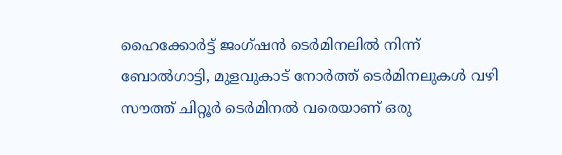ഹൈക്കോര്‍ട്ട് ജംഗ്ഷന്‍ ടെര്‍മിനലില്‍ നിന്ന് ബോല്‍ഗാട്ടി, മുളവുകാട് നോര്‍ത്ത് ടെര്‍മിനലുകള്‍ വഴി സൗത്ത് ചിറ്റൂര്‍ ടെര്‍മിനല്‍ വരെയാണ് ഒരു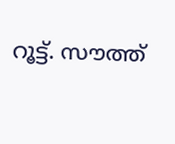റൂട്ട്. സൗത്ത്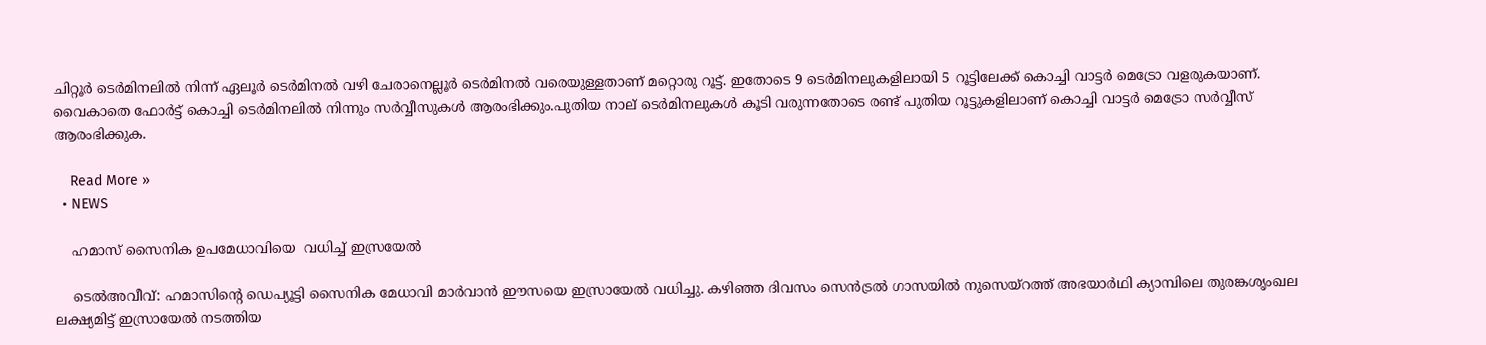ചിറ്റൂര്‍ ടെര്‍മിനലില്‍ നിന്ന് ഏലൂര്‍ ടെര്‍മിനല്‍ വഴി ചേരാനെല്ലൂര്‍ ടെര്‍മിനല്‍ വരെയുള്ളതാണ് മറ്റൊരു റൂട്ട്. ഇതോടെ 9 ടെര്‍മിനലുകളിലായി 5 റൂട്ടിലേക്ക് കൊച്ചി വാട്ടര്‍ മെട്രോ വളരുകയാണ്. വൈകാതെ ഫോര്‍ട്ട് കൊച്ചി ടെര്‍മിനലില്‍ നിന്നും സര്‍വ്വീസുകള്‍ ആരംഭിക്കും.പുതിയ നാല് ടെര്‍മിനലുകള്‍ കൂടി വരുന്നതോടെ രണ്ട് പുതിയ റൂട്ടുകളിലാണ് കൊച്ചി വാട്ടര്‍ മെട്രോ സര്‍വ്വീസ് ആരംഭിക്കുക.

    Read More »
  • NEWS

    ഹമാസ് സൈനിക ഉപമേധാവിയെ  വധിച്ച് ഇസ്രയേല്‍

    ടെൽഅവീവ്: ഹമാസിന്‍റെ ഡെപ്യൂട്ടി സൈനിക മേധാവി മാർവാൻ ഈസയെ ഇസ്രായേൽ വധിച്ചു. കഴിഞ്ഞ ദിവസം സെൻട്രല്‍ ഗാസയില്‍ നുസെയ്റത്ത് അഭയാർഥി ക്യാമ്പിലെ തുരങ്കശൃംഖല ലക്ഷ്യമിട്ട് ഇസ്രായേൽ നടത്തിയ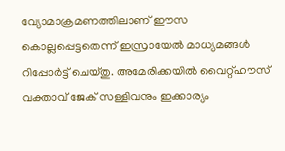വ്യോമാക്രമണത്തിലാണ് ഈസ കൊല്ലപ്പെട്ടതെന്ന് ഇസ്രായേൽ മാധ്യമങ്ങള്‍ റിപ്പോർട്ട് ചെയ്തു. അമേരിക്കയില്‍ വൈറ്റ്ഹൗസ് വക്താവ് ജേക് സള്ളിവനും ഇക്കാര്യം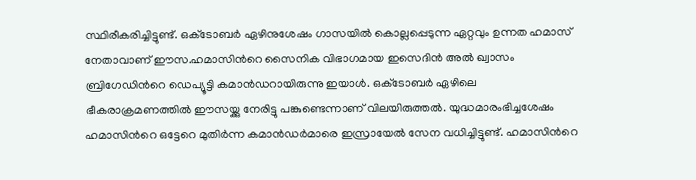സ്ഥിരീകരിച്ചിട്ടുണ്ട്. ഒക്‌ടോബർ ഏഴിനുശേഷം ഗാസയില്‍ കൊല്ലപ്പെടുന്ന ഏറ്റവും ഉന്നത ഹമാസ് നേതാവാണ് ഈസ.ഹമാസിന്‍റെ സൈനിക വിഭാഗമായ ഇസെദിൻ അല്‍ ഖ്വാസം ബ്രിഗേഡിന്‍റെ ഡെപ്യൂട്ടി കമാൻഡറായിരുന്നു ഇയാൾ. ഒക്‌ടോബർ ഏഴിലെ ഭീകരാക്രമണത്തില്‍ ഈസയ്ക്കു നേരിട്ടു പങ്കുണ്ടെന്നാണ് വിലയിരുത്തല്‍. യുദ്ധമാരംഭിച്ചശേഷം ഹമാസിന്‍റെ ഒട്ടേറെ മുതിർന്ന കമാൻഡർമാരെ ഇസ്രായേൽ സേന വധിച്ചിട്ടുണ്ട്. ഹമാസിന്‍റെ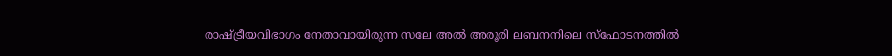രാഷ്‌ട്രീയവിഭാഗം നേതാവായിരുന്ന സലേ അല്‍ അരൂരി ലബനനിലെ സ്ഫോടനത്തില്‍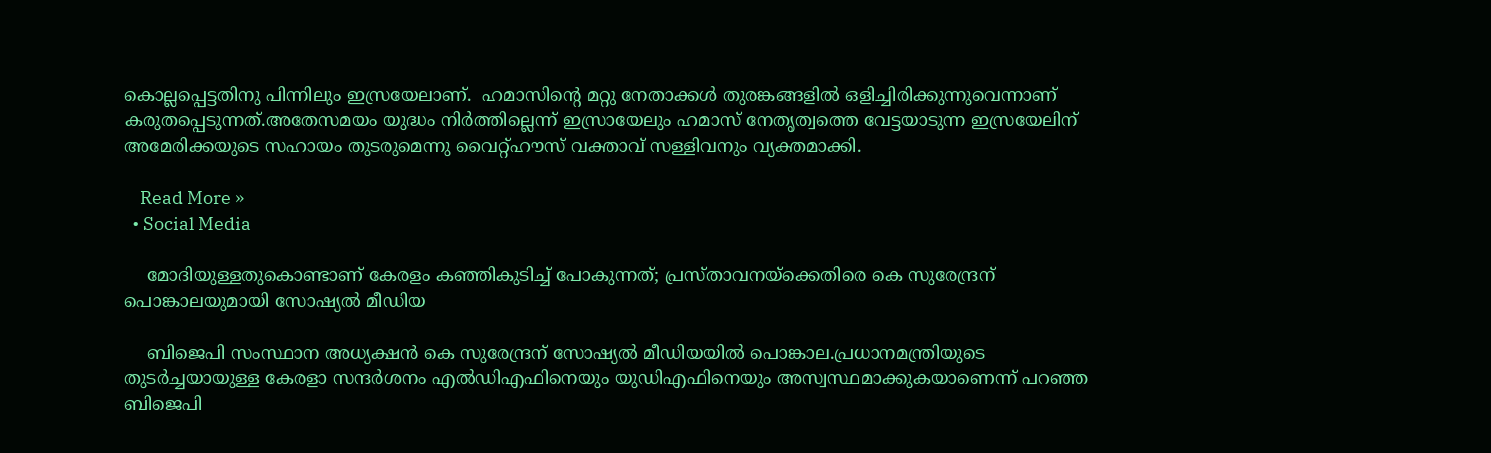കൊല്ലപ്പെട്ടതിനു പിന്നിലും ഇസ്രയേലാണ്.  ഹമാസിന്‍റെ മറ്റു നേതാക്കള്‍ തുരങ്കങ്ങളില്‍ ഒളിച്ചിരിക്കുന്നുവെന്നാണ് കരുതപ്പെടുന്നത്.അതേസമയം യുദ്ധം നിർത്തില്ലെന്ന് ഇസ്രായേലും ഹമാസ് നേതൃത്വത്തെ വേട്ടയാടുന്ന ഇസ്രയേലിന് അമേരിക്കയുടെ സഹായം തുടരുമെന്നു വൈറ്റ്ഹൗസ് വക്താവ് സള്ളിവനും വ്യക്തമാക്കി.

    Read More »
  • Social Media

    മോദിയുള്ളതുകൊണ്ടാണ് കേരളം കഞ്ഞികുടിച്ച് പോകുന്നത്; പ്രസ്താവനയ്ക്കെതിരെ കെ സുരേന്ദ്രന് പൊങ്കാലയുമായി സോഷ്യൽ മീഡിയ

    ബിജെപി സംസ്ഥാന അധ്യക്ഷൻ കെ സുരേന്ദ്രന് സോഷ്യൽ മീഡിയയിൽ പൊങ്കാല.പ്രധാനമന്ത്രിയുടെ തുടർച്ചയായുള്ള കേരളാ സന്ദർശനം എല്‍ഡിഎഫിനെയും യുഡിഎഫിനെയും അസ്വസ്ഥമാക്കുകയാണെന്ന് പറഞ്ഞ ബിജെപി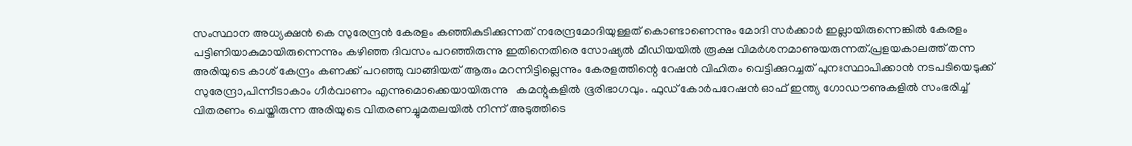സംസ്ഥാന അധ്യക്ഷൻ കെ സുരേന്ദ്രൻ കേരളം കഞ്ഞികുടിക്കുന്നത് നരേന്ദ്രമോദിയുള്ളത് കൊണ്ടാണെന്നും മോദി സര്‍ക്കാര്‍ ഇല്ലായിരുന്നെങ്കില്‍ കേരളം പട്ടിണിയാകുമായിരുന്നെന്നും കഴിഞ്ഞ ദിവസം പറഞ്ഞിരുന്നു ഇതിനെതിരെ സോഷ്യൽ മീഡിയയിൽ രൂക്ഷ വിമർശനമാണുയരുന്നത്.പ്രളയകാലത്ത് തന്ന അരിയുടെ കാശ് കേന്ദ്രം കണക്ക് പറഞ്ഞു വാങ്ങിയത് ആരും മറന്നിട്ടില്ലെന്നും കേരളത്തിന്റെ റേഷൻ വിഹിതം വെട്ടിക്കുറച്ചത് പുനഃസ്ഥാപിക്കാൻ നടപടിയെടുക്ക് സുരേന്ദ്രാ,പിന്നീടാകാം ഗീർവാണം എന്നുമൊക്കെയായിരുന്നു   കമന്റുകളിൽ ഭൂരിഭാഗവും. ഫുഡ് കോർപറേഷൻ ഓഫ് ഇന്ത്യ ഗോഡൗണുകളില്‍ സംഭരിച്ച്‌ വിതരണം ചെയ്തിരുന്ന അരിയുടെ വിതരണച്ചുമതലയില്‍ നിന്ന് അടുത്തിടെ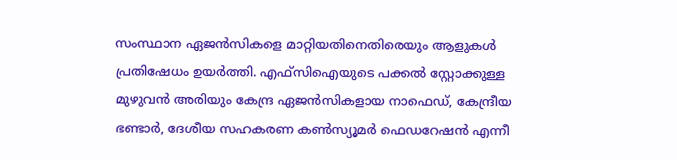സംസ്ഥാന ഏജൻസികളെ മാറ്റിയതിനെതിരെയും ആളുകൾ പ്രതിഷേധം ഉയർത്തി. എഫ്സിഐയുടെ പക്കല്‍ സ്റ്റോക്കുള്ള മുഴുവൻ അരിയും കേന്ദ്ര ഏജൻസികളായ നാഫെഡ്, കേന്ദ്രീയ ഭണ്ടാർ, ദേശീയ സഹകരണ കണ്‍സ്യൂമർ ഫെഡറേഷൻ എന്നീ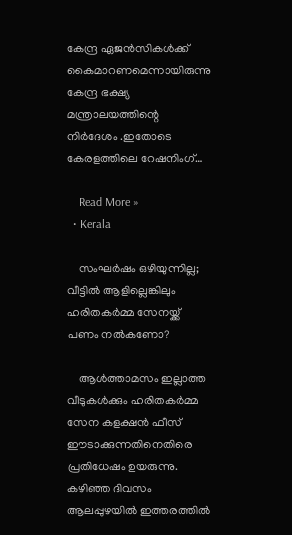കേന്ദ്ര ഏജൻസികള്‍ക്ക് കൈമാറണമെന്നായിരുന്നു കേന്ദ്ര ഭക്ഷ്യ മന്ത്രാലയത്തിന്റെ നിർദേശം .ഇതോടെ കേരളത്തിലെ റേഷനിംഗ്…

    Read More »
  • Kerala

    സംഘർഷം ഒഴിയുന്നില്ല; വീട്ടില്‍ ആളില്ലെങ്കിലും ഹരിതകര്‍മ്മ സേനയ്ക്ക് പണം നല്‍കണോ?

    ആള്‍ത്താമസം ഇല്ലാത്ത വീടുകള്‍ക്കും ഹരിതകർമ്മ സേന കളക്ഷൻ ഫീസ് ഈടാക്കുന്നതിനെതിരെ പ്രതിധേഷം ഉയരുന്നു. കഴിഞ്ഞ ദിവസം ആലപ്പുഴയിൽ ഇത്തരത്തില്‍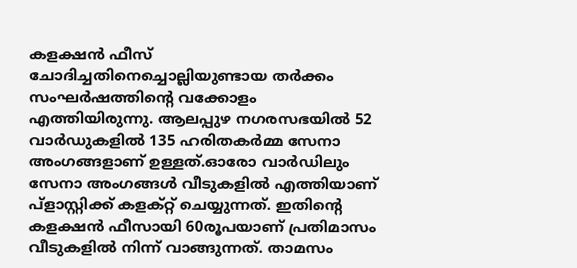കളക്ഷൻ ഫീസ് ചോദിച്ചതിനെച്ചൊല്ലിയുണ്ടായ തർക്കം സംഘർഷത്തിന്റെ വക്കോളം എത്തിയിരുന്നു. ആലപ്പുഴ നഗരസഭയില്‍ 52 വാർഡുകളില്‍ 135 ഹരിതകർമ്മ സേനാ അംഗങ്ങളാണ് ഉള്ളത്.ഓരോ വാർഡിലും സേനാ അംഗങ്ങള്‍ വീടുകളില്‍ എത്തിയാണ് പ്ളാസ്റ്റിക്ക് കളക്റ്റ് ചെയ്യുന്നത്. ഇതിന്റെ കളക്ഷൻ ഫീസായി 60രൂപയാണ് പ്രതിമാസം വീടുകളില്‍ നിന്ന് വാങ്ങുന്നത്. താമസം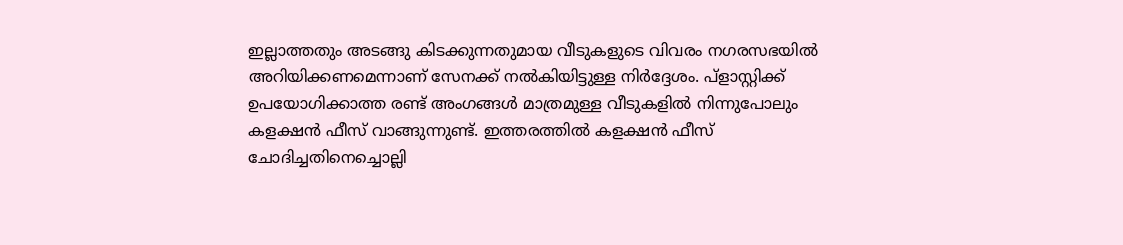ഇല്ലാത്തതും അടങ്ങു കിടക്കുന്നതുമായ വീടുകളുടെ വിവരം നഗരസഭയില്‍ അറിയിക്കണമെന്നാണ് സേനക്ക് നല്‍കിയിട്ടുള്ള നിർദ്ദേശം. പ്ളാസ്റ്റിക്ക് ഉപയോഗിക്കാത്ത രണ്ട് അംഗങ്ങള്‍ മാത്രമുള്ള വീടുകളില്‍ നിന്നുപോലും കളക്ഷൻ ഫീസ് വാങ്ങുന്നുണ്ട്. ഇത്തരത്തില്‍ കളക്ഷൻ ഫീസ് ചോദിച്ചതിനെച്ചൊല്ലി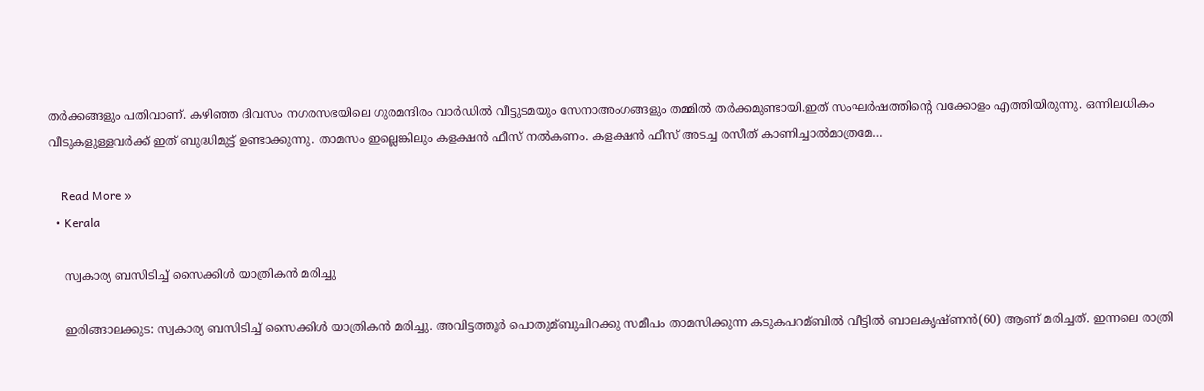തർക്കങ്ങളും പതിവാണ്. കഴിഞ്ഞ ദിവസം നഗരസഭയിലെ ഗുരമന്ദിരം വാർഡില്‍ വീട്ടുടമയും സേനാഅംഗങ്ങളും തമ്മില്‍ തർക്കമുണ്ടായി.ഇത് സംഘർഷത്തിന്റെ വക്കോളം എത്തിയിരുന്നു. ഒന്നിലധികം വീടുകളുള്ളവർക്ക് ഇത് ബുദ്ധിമുട്ട് ഉണ്ടാക്കുന്നു. താമസം ഇല്ലെങ്കിലും കളക്ഷൻ ഫീസ് നല്‍കണം. കളക്ഷൻ ഫീസ് അടച്ച രസീത് കാണിച്ചാല്‍മാത്രമേ…

    Read More »
  • Kerala

    സ്വകാര്യ ബസിടിച്ച്‌ സൈക്കിള്‍ യാത്രികന്‍ മരിച്ചു

    ഇരിങ്ങാലക്കുട: സ്വകാര്യ ബസിടിച്ച്‌ സൈക്കിള്‍ യാത്രികന്‍ മരിച്ചു. അവിട്ടത്തൂര്‍ പൊതുമ്ബുചിറക്കു സമീപം താമസിക്കുന്ന കടുകപറമ്ബില്‍ വീട്ടില്‍ ബാലകൃഷ്ണന്‍(60) ആണ് മരിച്ചത്. ഇന്നലെ രാത്രി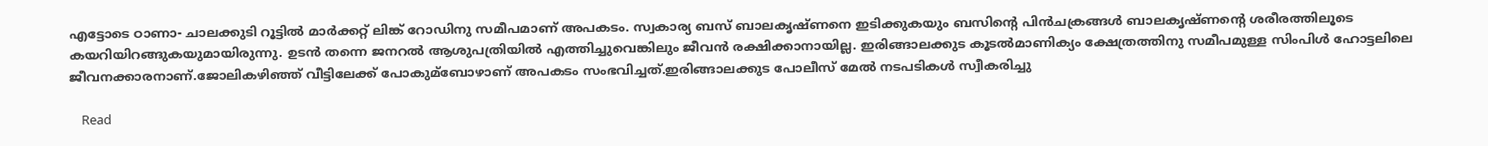എട്ടോടെ ഠാണാ- ചാലക്കുടി റൂട്ടില്‍ മാര്‍ക്കറ്റ് ലിങ്ക് റോഡിനു സമീപമാണ് അപകടം. സ്വകാര്യ ബസ് ബാലകൃഷ്ണനെ ഇടിക്കുകയും ബസിന്‍റെ പിന്‍ചക്രങ്ങള്‍ ബാലകൃഷ്ണന്‍റെ ശരീരത്തിലൂടെ കയറിയിറങ്ങുകയുമായിരുന്നു. ഉടന്‍ തന്നെ ജനറല്‍ ആശുപത്രിയില്‍ എത്തിച്ചുവെങ്കിലും ജീവൻ രക്ഷിക്കാനായില്ല. ഇരിങ്ങാലക്കുട കൂടല്‍മാണിക്യം ക്ഷേത്രത്തിനു സമീപമുള്ള സിംപിള്‍ ഹോട്ടലിലെ ജീവനക്കാരനാണ്.ജോലികഴിഞ്ഞ് വീട്ടിലേക്ക് പോകുമ്ബോഴാണ് അപകടം സംഭവിച്ചത്.ഇരിങ്ങാലക്കുട പോലീസ് മേല്‍ നടപടികള്‍ സ്വീകരിച്ചു

    Read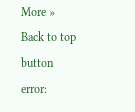More »
Back to top button
error: